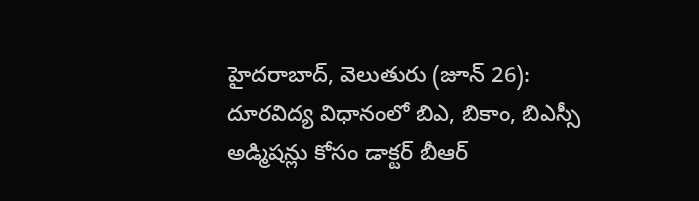హైదరాబాద్, వెలుతురు (జూన్ 26):
దూరవిద్య విధానంలో బిఎ, బికాం, బిఎస్సీ అడ్మిషన్లు కోసం డాక్టర్ బీఆర్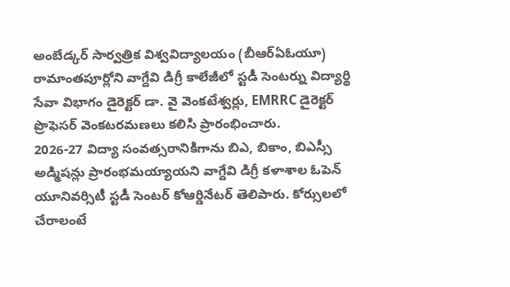అంబేడ్కర్ సార్వత్రిక విశ్వవిద్యాలయం (బీఆర్ఏఓయూ) రామాంతపూర్లోని వాగ్దేవి డిగ్రీ కాలేజీలో స్టడీ సెంటర్ను విద్యార్థి సేవా విభాగం డైరెక్టర్ డా. వై వెంకటేశ్వర్లు, EMRRC డైరెక్టర్ ప్రొఫెసర్ వెంకటరమణలు కలిసి ప్రారంభించారు.
2026-27 విద్యా సంవత్సరానికిగాను బిఎ, బికాం, బిఎస్సీ అడ్మిషన్లు ప్రారంభమయ్యాయని వాగ్దేవి డిగ్రీ కళాశాల ఓపెన్ యూనివర్సిటీ స్టడీ సెంటర్ కోఆర్డినేటర్ తెలిపారు. కోర్సులలో చేరాలంటే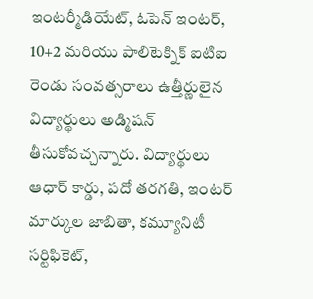ఇంటర్మీడియేట్, ఓపెన్ ఇంటర్, 10+2 మరియు పాలిటెక్నిక్ ఐటిఐ రెండు సంవత్సరాలు ఉత్తీర్ణులైన విద్యార్థులు అడ్మిషన్ తీసుకోవచ్చన్నారు. విద్యార్థులు ఆధార్ కార్డు, పదో తరగతి, ఇంటర్ మార్కుల జాబితా, కమ్యూనిటీ సర్టిఫికెట్,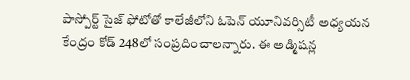పాస్పోర్ట్ సైజ్ ఫోటోతో కాలేజీలోని ఓపెన్ యూనివర్సిటీ అధ్యయన కేంద్రం కోడ్ 248లో సంప్రదించాలన్నారు. ఈ అడ్మిషన్ల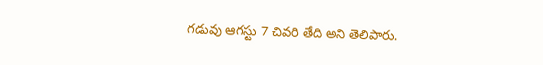గడువు ఆగస్టు 7 చివరి తేది అని తెలిపారు.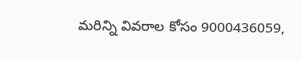మరిన్ని వివరాల కోసం 9000436059,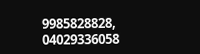9985828828, 04029336058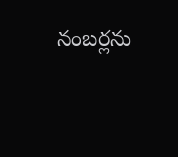నంబర్లను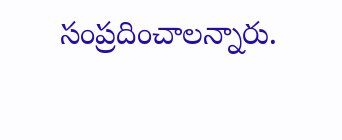సంప్రదించాలన్నారు.